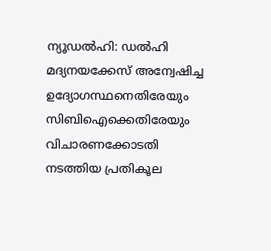ന്യൂഡൽഹി: ഡൽഹി മദ്യനയക്കേസ് അന്വേഷിച്ച ഉദ്യോഗസ്ഥനെതിരേയും സിബിഐക്കെതിരേയും വിചാരണക്കോടതി നടത്തിയ പ്രതികൂല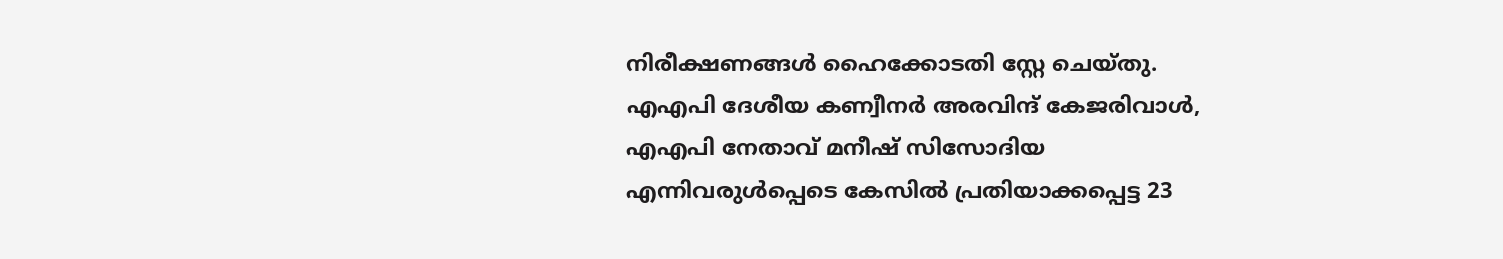നിരീക്ഷണങ്ങൾ ഹൈക്കോടതി സ്റ്റേ ചെയ്തു. എഎപി ദേശീയ കണ്വീനർ അരവിന്ദ് കേജരിവാൾ, എഎപി നേതാവ് മനീഷ് സിസോദിയ എന്നിവരുൾപ്പെടെ കേസിൽ പ്രതിയാക്കപ്പെട്ട 23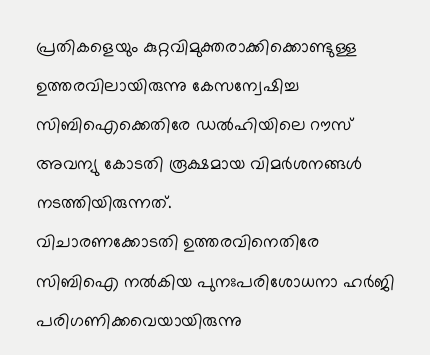പ്രതികളെയും കുറ്റവിമുക്തരാക്കിക്കൊണ്ടുള്ള ഉത്തരവിലായിരുന്നു കേസന്വേഷിച്ച സിബിഐക്കെതിരേ ഡൽഹിയിലെ റൗസ് അവന്യു കോടതി രൂക്ഷമായ വിമർശനങ്ങൾ നടത്തിയിരുന്നത്.
വിചാരണക്കോടതി ഉത്തരവിനെതിരേ സിബിഐ നൽകിയ പുനഃപരിശോധനാ ഹർജി പരിഗണിക്കവെയായിരുന്നു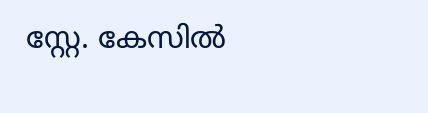സ്റ്റേ. കേസിൽ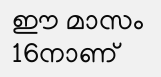ഈ മാസം 16നാണ്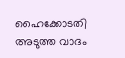ഹൈക്കോടതി അടുത്ത വാദം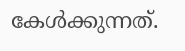കേൾക്കുന്നത്.